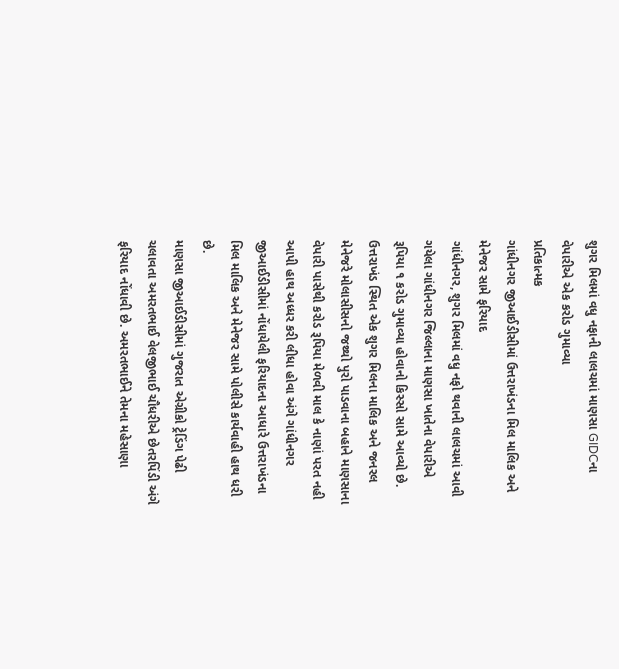શુગર મિલમાં વધુ નફાની લાલચમાં માણસા GIDCના વેપારીએ એક કરોડ ગુમાવ્યા
પ્રતિકાત્મક
ગાંધીનગર જીઆઈડીસીમાં ઉત્તરાખંડના મિલ માલિક અને મેનેજર સામે ફરિયાદ
ગાંધીનગર, શુગર મિલમાં વધુ નફો થવાની લાલચમાં આવી ગયેલા ગાંધીનગર જિલ્લાના માણસા ખાતેના વેપારીએ રૂપિયા ૧ કરોડ ગુમાવ્યા હોવાનો કિસ્સો સામે આવ્યો છે.
ઉત્તરાખંડ સ્થિત એક શુગર મિલના માલિક અને જનરલ મેનેજરે મોલાસીસનો જથ્થો પુરો પાડવાના બહાને માણસાના વેપારી પાસેથી કરોડ રૂપિયા મેળવી માલ કે નાણાં પરત નહી આપી હાથ અધ્ધર કરી લીધા હોવા અંગે ગાંધીનગર જીઆઈડીસીમાં નોંધાયેલી ફરિયાદના આધારે ઉત્તરાખંડના મિલ માલિક અને મેનેજર સામે પોલીસે કાર્યવાહી હાથ ધરી છે.
માણસા જીઆઈડીસીમાં ગુજરાત એગ્રીકો ટ્રેડિંગ પેઢી ચલાવતા અમરતભાઈ વેલજીભાઈ ચૌધરીએ છેતરપિંડી અંગે ફરિયાદ નોંધાવી છે. અમરતભાઈને તેમના મહેસાણા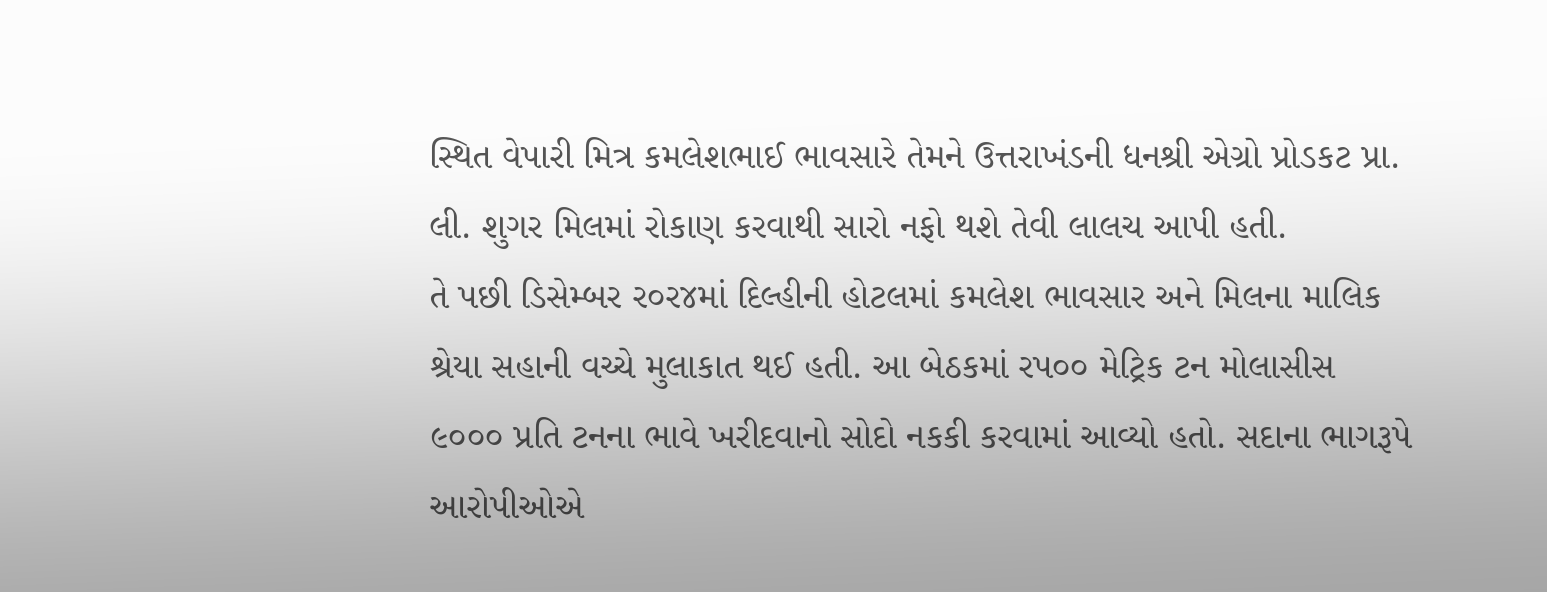સ્થિત વેપારી મિત્ર કમલેશભાઈ ભાવસારે તેમને ઉત્તરાખંડની ધનશ્રી એગ્રો પ્રોડકટ પ્રા. લી. શુગર મિલમાં રોકાણ કરવાથી સારો નફો થશે તેવી લાલચ આપી હતી.
તે પછી ડિસેમ્બર ર૦ર૪માં દિલ્હીની હોટલમાં કમલેશ ભાવસાર અને મિલના માલિક શ્રેયા સહાની વચ્ચે મુલાકાત થઈ હતી. આ બેઠકમાં રપ૦૦ મેટ્રિક ટન મોલાસીસ ૯૦૦૦ પ્રતિ ટનના ભાવે ખરીદવાનો સોદો નકકી કરવામાં આવ્યો હતો. સદાના ભાગરૂપે આરોપીઓએ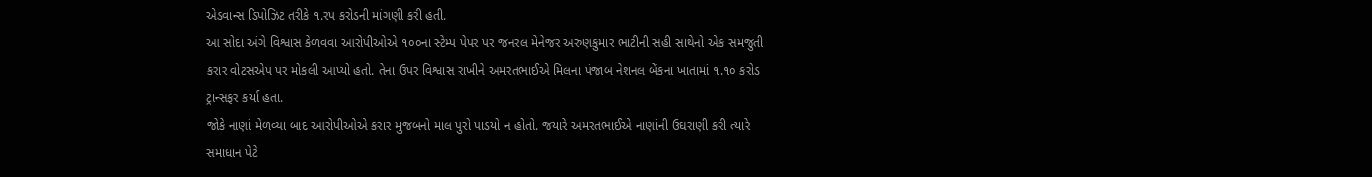એડવાન્સ ડિપોઝિટ તરીકે ૧.રપ કરોડની માંગણી કરી હતી.
આ સોદા અંગે વિશ્વાસ કેળવવા આરોપીઓએ ૧૦૦ના સ્ટેમ્પ પેપર પર જનરલ મેનેજર અરુણકુમાર ભાટીની સહી સાથેનો એક સમજુતી કરાર વોટસએપ પર મોકલી આપ્યો હતો. તેના ઉપર વિશ્વાસ રાખીને અમરતભાઈએ મિલના પંજાબ નેશનલ બેંકના ખાતામાં ૧.૧૦ કરોડ ટ્રાન્સફર કર્યા હતા.
જોકે નાણાં મેળવ્યા બાદ આરોપીઓએ કરાર મુજબનો માલ પુરો પાડયો ન હોતો. જયારે અમરતભાઈએ નાણાંની ઉઘરાણી કરી ત્યારે સમાધાન પેટે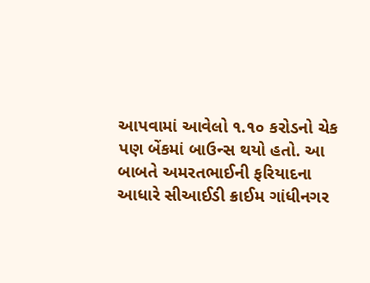આપવામાં આવેલો ૧.૧૦ કરોડનો ચેક પણ બેંકમાં બાઉન્સ થયો હતો. આ બાબતે અમરતભાઈની ફરિયાદના આધારે સીઆઈડી ક્રાઈમ ગાંધીનગર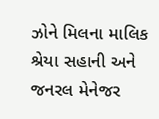ઝોને મિલના માલિક શ્રેયા સહાની અને જનરલ મેનેજર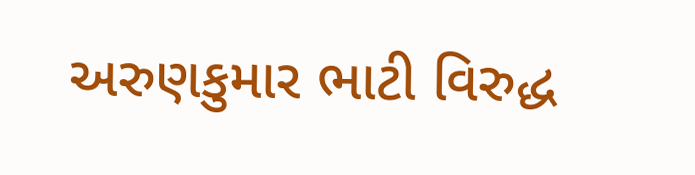અરુણકુમાર ભાટી વિરુદ્ધ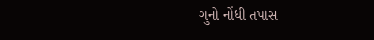ગુનો નોંધી તપાસ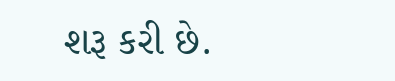શરૂ કરી છે.